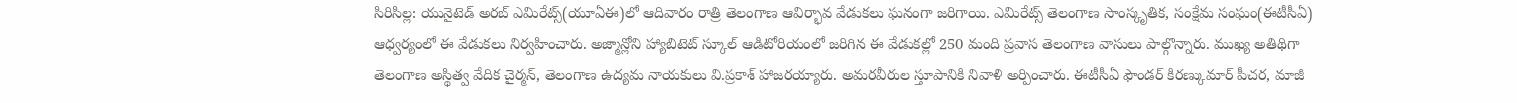సిరిసిల్ల: యునైటెడ్ అరబ్ ఎమిరేట్స్(యూఏఈ)లో ఆదివారం రాత్రి తెలంగాణ ఆవిర్భావ వేడుకలు ఘనంగా జరిగాయి. ఎమిరేట్స్ తెలంగాణ సాంస్కృతిక, సంక్షేమ సంఘం(ఈటీసీఏ) ఆధ్వర్యంలో ఈ వేడుకలు నిర్వహించారు. అజ్మాన్లోని హ్యాబిటెట్ స్కూల్ ఆడిటోరియంలో జరిగిన ఈ వేడుకల్లో 250 మంది ప్రవాస తెలంగాణ వాసులు పాల్గొన్నారు. ముఖ్య అతిథిగా తెలంగాణ అస్థిత్వ వేదిక చైర్మన్, తెలంగాణ ఉద్యమ నాయకులు వి.ప్రకాశ్ హాజరయ్యారు. అమరవీరుల స్తూపానికి నివాళి అర్పించారు. ఈటీసీఏ ఫౌండర్ కిరణ్కుమార్ పీచర, మాజీ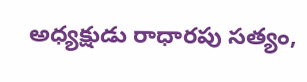అధ్యక్షుడు రాధారపు సత్యం,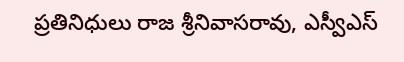ప్రతినిధులు రాజ శ్రీనివాసరావు, ఎస్వీఎస్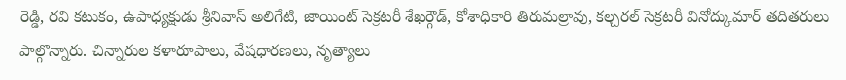రెడ్డి, రవి కటుకం, ఉపాధ్యక్షుడు శ్రీనివాస్ అలిగేటి, జాయింట్ సెక్రటరీ శేఖర్గౌడ్, కోశాధికారి తిరుమల్రావు, కల్చరల్ సెక్రటరీ వినోద్కుమార్ తదితరులు పాల్గొన్నారు. చిన్నారుల కళారూపాలు, వేషధారణలు, నృత్యాలు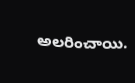అలరించాయి.